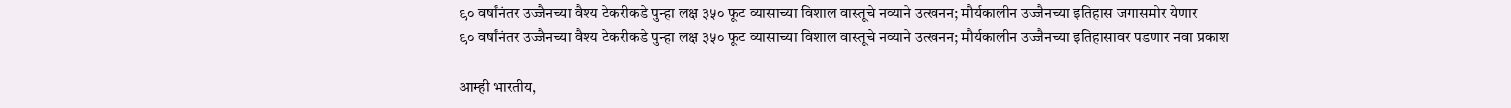९० वर्षांनंतर उज्जैनच्या वैश्य टेकरीकडे पुन्हा लक्ष ३५० फूट व्यासाच्या विशाल वास्तूचे नव्याने उत्खनन; मौर्यकालीन उज्जैनच्या इतिहास जगासमोर येणार
९० वर्षांनंतर उज्जैनच्या वैश्य टेकरीकडे पुन्हा लक्ष ३५० फूट व्यासाच्या विशाल वास्तूचे नव्याने उत्खनन; मौर्यकालीन उज्जैनच्या इतिहासावर पडणार नवा प्रकाश

आम्ही भारतीय,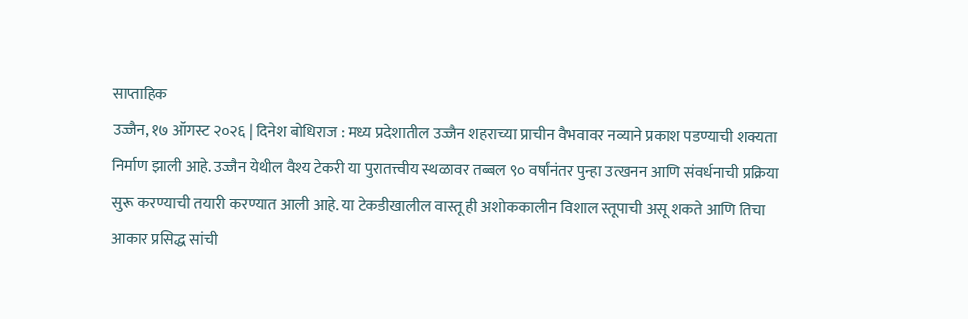साप्ताहिक
उज्जैन, १७ ऑगस्ट २०२६ | दिनेश बोधिराज : मध्य प्रदेशातील उज्जैन शहराच्या प्राचीन वैभवावर नव्याने प्रकाश पडण्याची शक्यता निर्माण झाली आहे. उज्जैन येथील वैश्य टेकरी या पुरातत्त्वीय स्थळावर तब्बल ९० वर्षांनंतर पुन्हा उत्खनन आणि संवर्धनाची प्रक्रिया सुरू करण्याची तयारी करण्यात आली आहे. या टेकडीखालील वास्तू ही अशोककालीन विशाल स्तूपाची असू शकते आणि तिचा आकार प्रसिद्ध सांची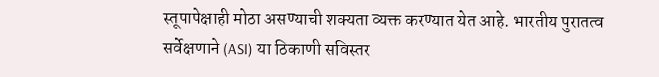स्तूपापेक्षाही मोठा असण्याची शक्यता व्यक्त करण्यात येत आहे. भारतीय पुरातत्व सर्वेक्षणाने (ASI) या ठिकाणी सविस्तर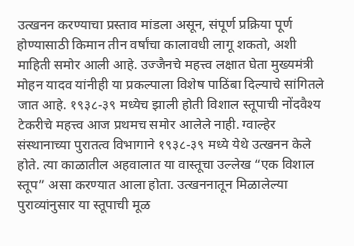उत्खनन करण्याचा प्रस्ताव मांडला असून, संपूर्ण प्रक्रिया पूर्ण होण्यासाठी किमान तीन वर्षांचा कालावधी लागू शकतो, अशी माहिती समोर आली आहे. उज्जैनचे महत्त्व लक्षात घेता मुख्यमंत्री मोहन यादव यांनीही या प्रकल्पाला विशेष पाठिंबा दिल्याचे सांगितले जात आहे. १९३८-३९ मध्येच झाली होती विशाल स्तूपाची नोंदवैश्य टेकरीचे महत्त्व आज प्रथमच समोर आलेले नाही. ग्वाल्हेर संस्थानाच्या पुरातत्व विभागाने १९३८-३९ मध्ये येथे उत्खनन केले होते. त्या काळातील अहवालात या वास्तूचा उल्लेख “एक विशाल स्तूप” असा करण्यात आला होता. उत्खननातून मिळालेल्या पुराव्यांनुसार या स्तूपाची मूळ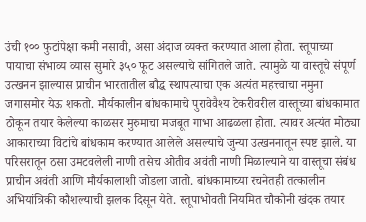उंची १०० फुटांपेक्षा कमी नसावी, असा अंदाज व्यक्त करण्यात आला होता. स्तूपाच्या पायाचा संभाव्य व्यास सुमारे ३५० फूट असल्याचे सांगितले जाते. त्यामुळे या वास्तूचे संपूर्ण उत्खनन झाल्यास प्राचीन भारतातील बौद्ध स्थापत्याचा एक अत्यंत महत्त्वाचा नमुना जगासमोर येऊ शकतो. मौर्यकालीन बांधकामाचे पुरावेवैश्य टेकरीवरील वास्तूच्या बांधकामात ठोकून तयार केलेल्या काळसर मुरुमाचा मजबूत गाभा आढळला होता. त्यावर अत्यंत मोठ्या आकाराच्या विटांचे बांधकाम करण्यात आलेले असल्याचे जुन्या उत्खननातून स्पष्ट झाले. या परिसरातून ठसा उमटवलेली नाणी तसेच ओतीव अवंती नाणी मिळाल्याने या वास्तूचा संबंध प्राचीन अवंती आणि मौर्यकालाशी जोडला जातो. बांधकामाच्या रचनेतही तत्कालीन अभियांत्रिकी कौशल्याची झलक दिसून येते. स्तूपाभोवती नियमित चौकोनी खंदक तयार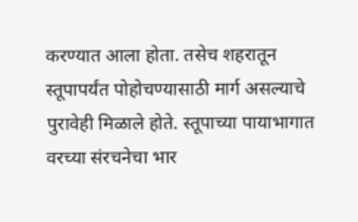करण्यात आला होता. तसेच शहरातून स्तूपापर्यंत पोहोचण्यासाठी मार्ग असल्याचे पुरावेही मिळाले होते. स्तूपाच्या पायाभागात वरच्या संरचनेचा भार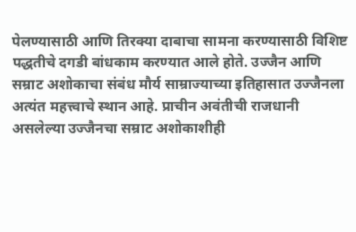पेलण्यासाठी आणि तिरक्या दाबाचा सामना करण्यासाठी विशिष्ट पद्धतीचे दगडी बांधकाम करण्यात आले होते. उज्जैन आणि सम्राट अशोकाचा संबंध मौर्य साम्राज्याच्या इतिहासात उज्जैनला अत्यंत महत्त्वाचे स्थान आहे. प्राचीन अवंतीची राजधानी असलेल्या उज्जैनचा सम्राट अशोकाशीही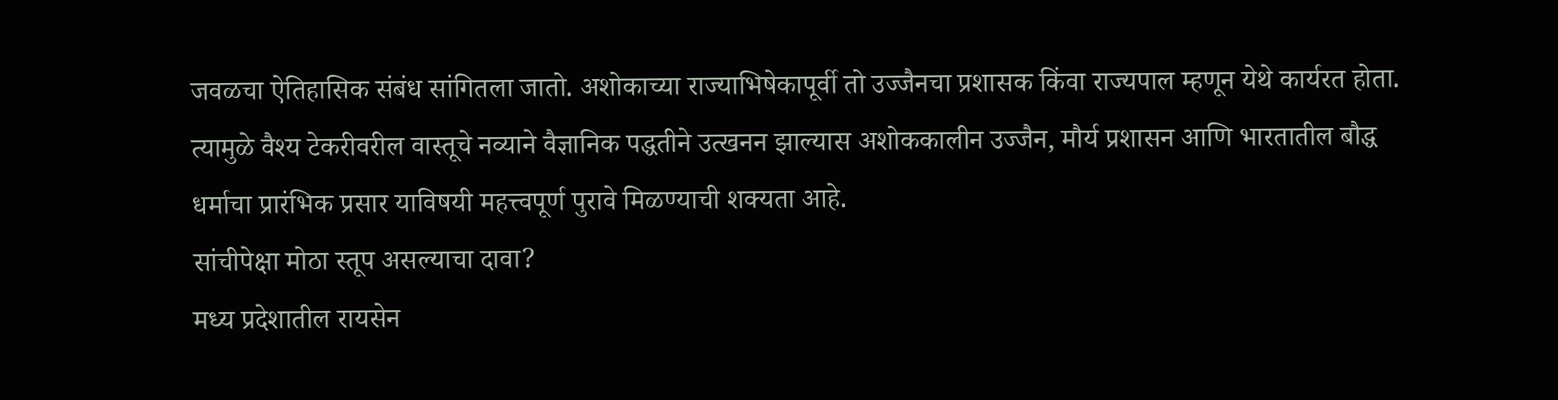जवळचा ऐतिहासिक संबंध सांगितला जातो. अशोकाच्या राज्याभिषेकापूर्वी तो उज्जैनचा प्रशासक किंवा राज्यपाल म्हणून येथे कार्यरत होता. त्यामुळे वैश्य टेकरीवरील वास्तूचे नव्याने वैज्ञानिक पद्धतीने उत्खनन झाल्यास अशोककालीन उज्जैन, मौर्य प्रशासन आणि भारतातील बौद्ध धर्माचा प्रारंभिक प्रसार याविषयी महत्त्वपूर्ण पुरावे मिळण्याची शक्यता आहे.
सांचीपेक्षा मोठा स्तूप असल्याचा दावा?
मध्य प्रदेशातील रायसेन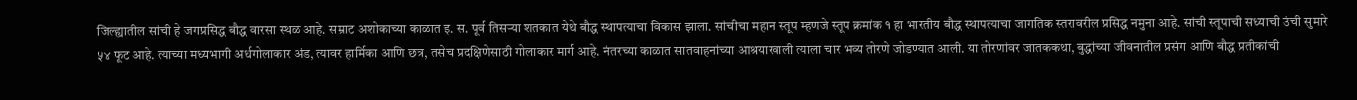जिल्ह्यातील सांची हे जगप्रसिद्ध बौद्ध वारसा स्थळ आहे. सम्राट अशोकाच्या काळात इ. स. पूर्व तिसऱ्या शतकात येथे बौद्ध स्थापत्याचा विकास झाला. सांचीचा महान स्तूप म्हणजे स्तूप क्रमांक १ हा भारतीय बौद्ध स्थापत्याचा जागतिक स्तरावरील प्रसिद्ध नमुना आहे. सांची स्तूपाची सध्याची उंची सुमारे ५४ फूट आहे. त्याच्या मध्यभागी अर्धगोलाकार अंड, त्यावर हार्मिका आणि छत्र, तसेच प्रदक्षिणेसाठी गोलाकार मार्ग आहे. नंतरच्या काळात सातवाहनांच्या आश्रयाखाली त्याला चार भव्य तोरणे जोडण्यात आली. या तोरणांवर जातककथा, बुद्धांच्या जीवनातील प्रसंग आणि बौद्ध प्रतीकांची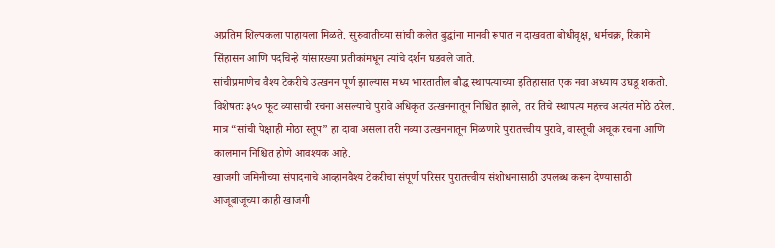अप्रतिम शिल्पकला पाहायला मिळते. सुरुवातीच्या सांची कलेत बुद्धांना मानवी रूपात न दाखवता बोधीवृक्ष, धर्मचक्र, रिकामे सिंहासन आणि पदचिन्हे यांसारख्या प्रतीकांमधून त्यांचे दर्शन घडवले जाते.
सांचीप्रमाणेच वैश्य टेकरीचे उत्खनन पूर्ण झाल्यास मध्य भारतातील बौद्ध स्थापत्याच्या इतिहासात एक नवा अध्याय उघडू शकतो. विशेषतः ३५० फूट व्यासाची रचना असल्याचे पुरावे अधिकृत उत्खननातून निश्चित झाले, तर तिचे स्थापत्य महत्त्व अत्यंत मोठे ठरेल. मात्र “सांची पेक्षाही मोठा स्तूप” हा दावा असला तरी नव्या उत्खननातून मिळणारे पुरातत्त्वीय पुरावे, वास्तूची अचूक रचना आणि कालमान निश्चित होणे आवश्यक आहे.
खाजगी जमिनीच्या संपादनाचे आव्हानवैश्य टेकरीचा संपूर्ण परिसर पुरातत्त्वीय संशोधनासाठी उपलब्ध करून देण्यासाठी आजूबाजूच्या काही खाजगी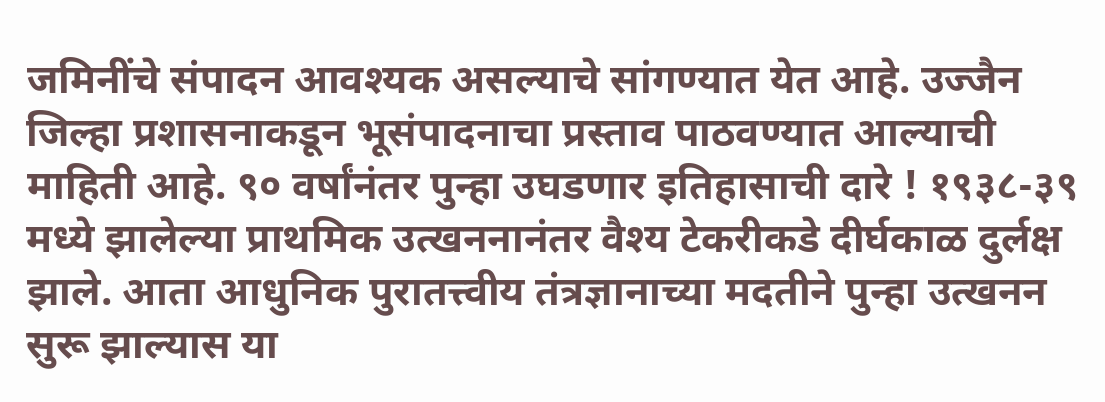जमिनींचे संपादन आवश्यक असल्याचे सांगण्यात येत आहे. उज्जैन जिल्हा प्रशासनाकडून भूसंपादनाचा प्रस्ताव पाठवण्यात आल्याची माहिती आहे. ९० वर्षांनंतर पुन्हा उघडणार इतिहासाची दारे ! १९३८-३९ मध्ये झालेल्या प्राथमिक उत्खननानंतर वैश्य टेकरीकडे दीर्घकाळ दुर्लक्ष झाले. आता आधुनिक पुरातत्त्वीय तंत्रज्ञानाच्या मदतीने पुन्हा उत्खनन सुरू झाल्यास या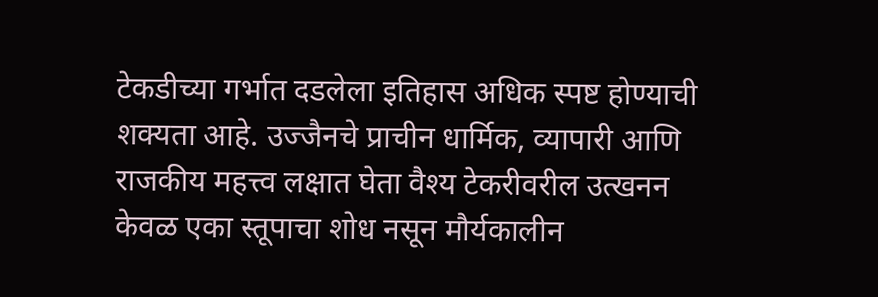टेकडीच्या गर्भात दडलेला इतिहास अधिक स्पष्ट होण्याची शक्यता आहे. उज्जैनचे प्राचीन धार्मिक, व्यापारी आणि राजकीय महत्त्व लक्षात घेता वैश्य टेकरीवरील उत्खनन केवळ एका स्तूपाचा शोध नसून मौर्यकालीन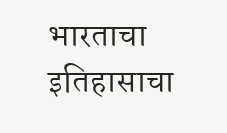भारताचा इतिहासाचा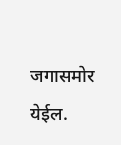जगासमोर येईल.